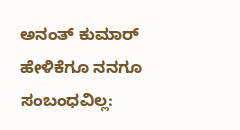ಅನಂತ್ ಕುಮಾರ್ ಹೇಳಿಕೆಗೂ ನನಗೂ ಸಂಬಂಧವಿಲ್ಲ: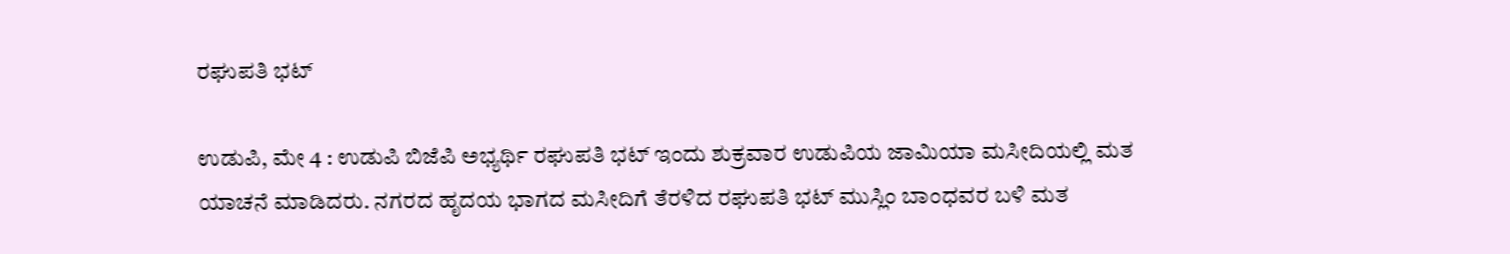ರಘುಪತಿ ಭಟ್

ಉಡುಪಿ, ಮೇ 4 : ಉಡುಪಿ ಬಿಜೆಪಿ ಅಭ್ಯರ್ಥಿ ರಘುಪತಿ ಭಟ್ ಇಂದು ಶುಕ್ರವಾರ ಉಡುಪಿಯ ಜಾಮಿಯಾ ಮಸೀದಿಯಲ್ಲಿ ಮತ ಯಾಚನೆ ಮಾಡಿದರು. ನಗರದ ಹೃದಯ ಭಾಗದ ಮಸೀದಿಗೆ ತೆರಳಿದ ರಘುಪತಿ ಭಟ್ ಮುಸ್ಲಿಂ ಬಾಂಧವರ ಬಳಿ ಮತ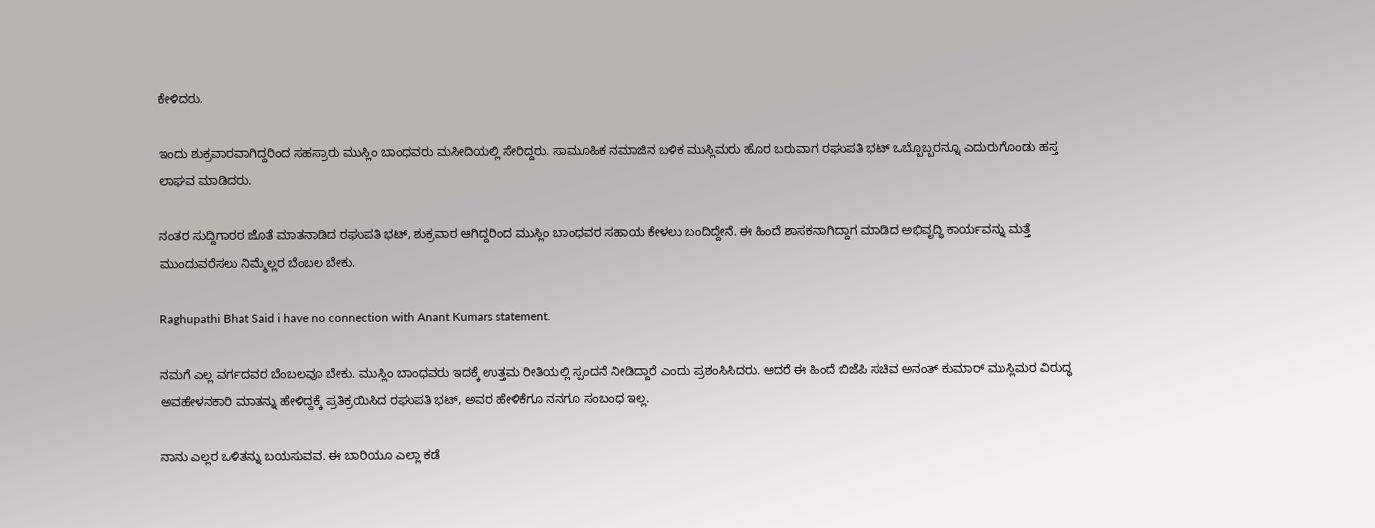ಕೇಳಿದರು.

ಇಂದು ಶುಕ್ರವಾರವಾಗಿದ್ದರಿಂದ ಸಹಸ್ರಾರು ಮುಸ್ಲಿಂ ಬಾಂಧವರು ಮಸೀದಿಯಲ್ಲಿ ಸೇರಿದ್ದರು. ಸಾಮೂಹಿಕ ನಮಾಜಿನ ಬಳಿಕ ಮುಸ್ಲಿಮರು ಹೊರ ಬರುವಾಗ ರಘುಪತಿ ಭಟ್ ಒಬ್ಬೊಬ್ಬರನ್ನೂ ಎದುರುಗೊಂಡು ಹಸ್ತ ಲಾಘವ ಮಾಡಿದರು.

ನಂತರ ಸುದ್ದಿಗಾರರ ಜೊತೆ ಮಾತನಾಡಿದ ರಘುಪತಿ ಭಟ್, ಶುಕ್ರವಾರ ಆಗಿದ್ದರಿಂದ ಮುಸ್ಲಿಂ ಬಾಂಧವರ ಸಹಾಯ ಕೇಳಲು ಬಂದಿದ್ದೇನೆ. ಈ ಹಿಂದೆ ಶಾಸಕನಾಗಿದ್ದಾಗ ಮಾಡಿದ ಅಭಿವೃದ್ಧಿ ಕಾರ್ಯವನ್ನು ಮತ್ತೆ ಮುಂದುವರೆಸಲು ನಿಮ್ಮೆಲ್ಲರ ಬೆಂಬಲ ಬೇಕು.

Raghupathi Bhat Said i have no connection with Anant Kumars statement.

ನಮಗೆ ಎಲ್ಲ ವರ್ಗದವರ ಬೆಂಬಲವೂ ಬೇಕು. ಮುಸ್ಲಿಂ ಬಾಂಧವರು ಇದಕ್ಕೆ ಉತ್ತಮ ರೀತಿಯಲ್ಲಿ ಸ್ಪಂದನೆ ನೀಡಿದ್ದಾರೆ ಎಂದು ಪ್ರಶಂಸಿಸಿದರು. ಆದರೆ ಈ ಹಿಂದೆ ಬಿಜೆಪಿ ಸಚಿವ ಅನಂತ್ ಕುಮಾರ್ ಮುಸ್ಲಿಮರ ವಿರುದ್ಧ ಅವಹೇಳನಕಾರಿ ಮಾತನ್ನು ಹೇಳಿದ್ದಕ್ಕೆ ಪ್ರತಿಕ್ರಯಿಸಿದ ರಘುಪತಿ ಭಟ್, ಅವರ ಹೇಳಿಕೆಗೂ ನನಗೂ ಸಂಬಂಧ ಇಲ್ಲ.

ನಾನು ಎಲ್ಲರ ಒಳಿತನ್ನು ಬಯಸುವವ. ಈ ಬಾರಿಯೂ ಎಲ್ಲಾ ಕಡೆ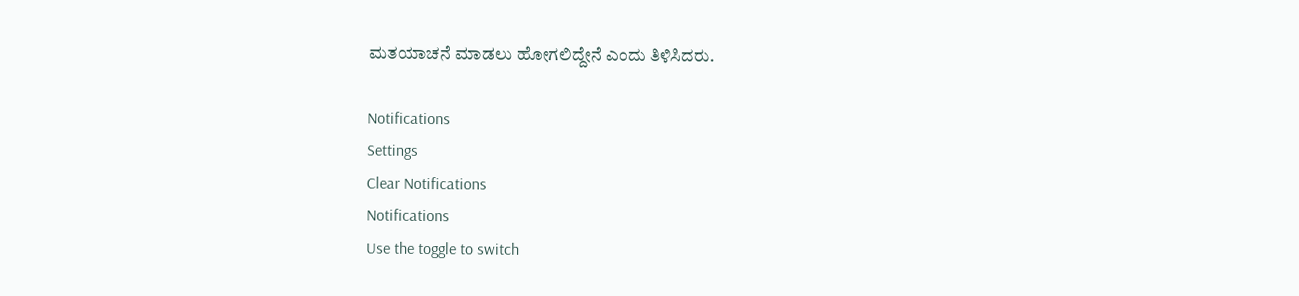ಮತಯಾಚನೆ ಮಾಡಲು ಹೋಗಲಿದ್ದೇನೆ ಎಂದು ತಿಳಿಸಿದರು.

Notifications
Settings
Clear Notifications
Notifications
Use the toggle to switch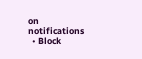on notifications
  • Block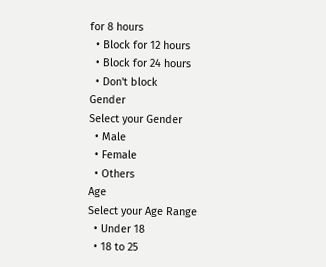for 8 hours
  • Block for 12 hours
  • Block for 24 hours
  • Don't block
Gender
Select your Gender
  • Male
  • Female
  • Others
Age
Select your Age Range
  • Under 18
  • 18 to 25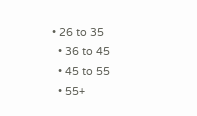• 26 to 35
  • 36 to 45
  • 45 to 55
  • 55+